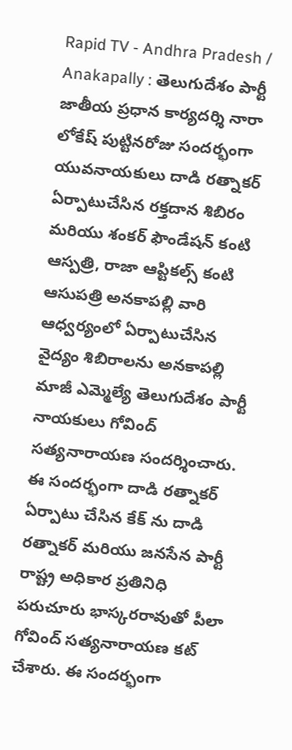Rapid TV - Andhra Pradesh / Anakapally : తెలుగుదేశం పార్టీ జాతీయ ప్రధాన కార్యదర్శి నారా లోకేష్ పుట్టినరోజు సందర్భంగా యువనాయకులు దాడి రత్నాకర్ ఏర్పాటుచేసిన రక్తదాన శిబిరం మరియు శంకర్ ఫౌండేషన్ కంటి ఆస్పత్రి, రాజా ఆప్టికల్స్ కంటి ఆసుపత్రి అనకాపల్లి వారి ఆధ్వర్యంలో ఏర్పాటుచేసిన వైద్యం శిబిరాలను అనకాపల్లి మాజీ ఎమ్మెల్యే తెలుగుదేశం పార్టీ నాయకులు గోవింద్ సత్యనారాయణ సందర్శించారు. ఈ సందర్భంగా దాడి రత్నాకర్ ఏర్పాటు చేసిన కేక్ ను దాడి రత్నాకర్ మరియు జనసేన పార్టీ రాష్ట్ర అధికార ప్రతినిధి పరుచూరు భాస్కరరావుతో పీలా గోవింద్ సత్యనారాయణ కట్ చేశారు. ఈ సందర్భంగా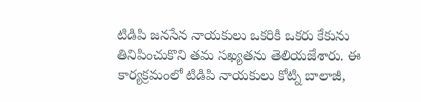టిడిపి జనసేన నాయకులు ఒకరికి ఒకరు కేకును తినిపించుకొని తమ సఖ్యతను తెలియజేశారు. ఈ కార్యక్రమంలో టిడిపి నాయకులు కోట్ని బాలాజీ,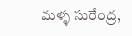మళ్ళ సురేంద్ర,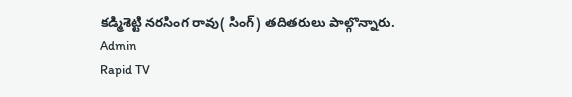కడ్మిశెట్టి నరసింగ రావు( సింగ్) తదితరులు పాల్గొన్నారు.
Admin
Rapid TV